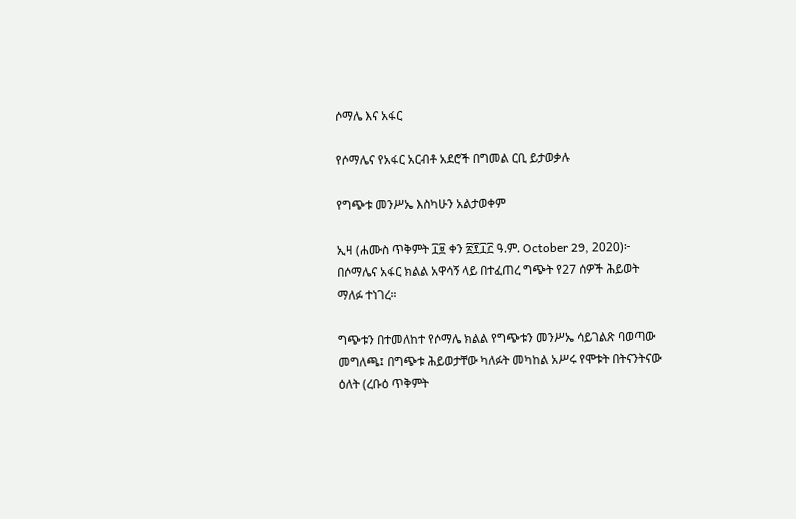ሶማሌ እና አፋር

የሶማሌና የአፋር አርብቶ አደሮች በግመል ርቢ ይታወቃሉ

የግጭቱ መንሥኤ እስካሁን አልታወቀም

ኢዛ (ሐሙስ ጥቅምት ፲፱ ቀን ፳፻፲፫ ዓ.ም. October 29, 2020)፦ በሶማሌና አፋር ክልል አዋሳኝ ላይ በተፈጠረ ግጭት የ27 ሰዎች ሕይወት ማለፉ ተነገረ።

ግጭቱን በተመለከተ የሶማሌ ክልል የግጭቱን መንሥኤ ሳይገልጽ ባወጣው መግለጫ፤ በግጭቱ ሕይወታቸው ካለፉት መካከል አሥሩ የሞቱት በትናንትናው ዕለት (ረቡዕ ጥቅምት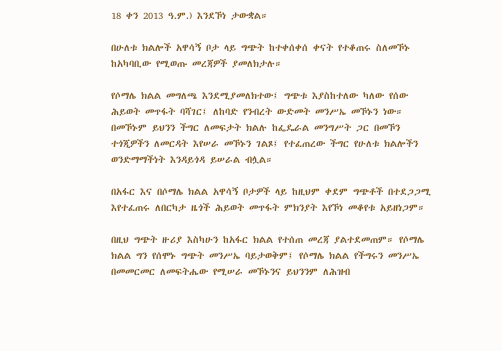18 ቀን 2013 ዓ.ም.) እንደኾነ ታውቋል።

በሁለቱ ክልሎች አዋሳኝ ቦታ ላይ ግጭት ከተቀሰቀሰ ቀናት የተቆጠሩ ስለመኾኑ ከአካባቢው የሚወጡ መረጃዎች ያመለክታሉ።

የሶማሌ ክልል መግለጫ እንደሚያመለክተው፤ ግጭቱ እያስከተለው ካለው የሰው ሕይወት መጥፋት ባሻገር፤ ለከባድ የንብረት ውድመት መንሥኤ መኾኑን ነው። በመኾኑም ይህንን ችግር ለመፍታት ክልሉ ከፌዴራል መንግሥት ጋር በመኾን ተጎጂዎችን ለመርዳት እየሠራ መኾኑን ገልጾ፤ የተፈጠረው ችግር የሁለቱ ክልሎችን ወንድማማችነት እንዳይጎዳ ይሠራል ብሏል።

በአፋር እና በሶማሌ ክልል አዋሳኝ ቦታዎች ላይ ከዚህም ቀደም ግጭቶች በተደጋጋሚ እየተፈጠሩ ለበርካታ ዜጎች ሕይወት መጥፋት ምክንያት እየኾነ መቆየቱ አይዘነጋም።

በዚህ ግጭት ዙሪያ እስካሁን ከአፋር ክልል የተሰጠ መረጃ ያልተደመጠም። የሶማሌ ክልል ግን የሰሞኑ ግጭት መንሥኤ ባይታወቅም፤ የሶማሌ ክልል የችግሩን መንሥኤ በመመርመር ለመፍትሔው የሚሠራ መኾኑንና ይህንንም ለሕዝብ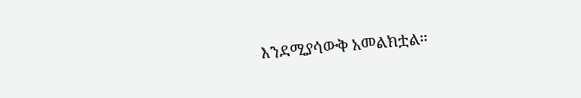እንደሚያሳውቅ አመልክቷል።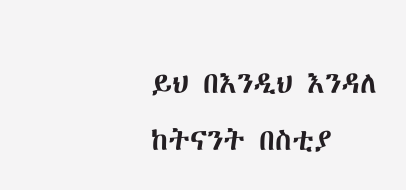ይህ በእንዲህ እንዳለ ከትናንት በስቲያ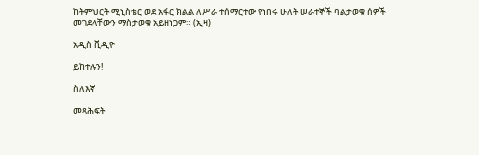ከትምህርት ሚኒስቴር ወደ አፋር ክልል ለሥራ ተሰማርተው የነበሩ ሁለት ሠራተኞች ባልታወቁ ሰዎች መገደላቸውን ማስታወቁ አይዘነጋም። (ኢዛ)

አዲስ ቪዲዮ

ይከተሉን!

ስለእኛ

መጻሕፍት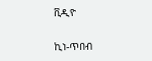ቪዲዮ

ኪነ-ጥበብ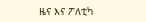ዜና እና ፖለቲካ